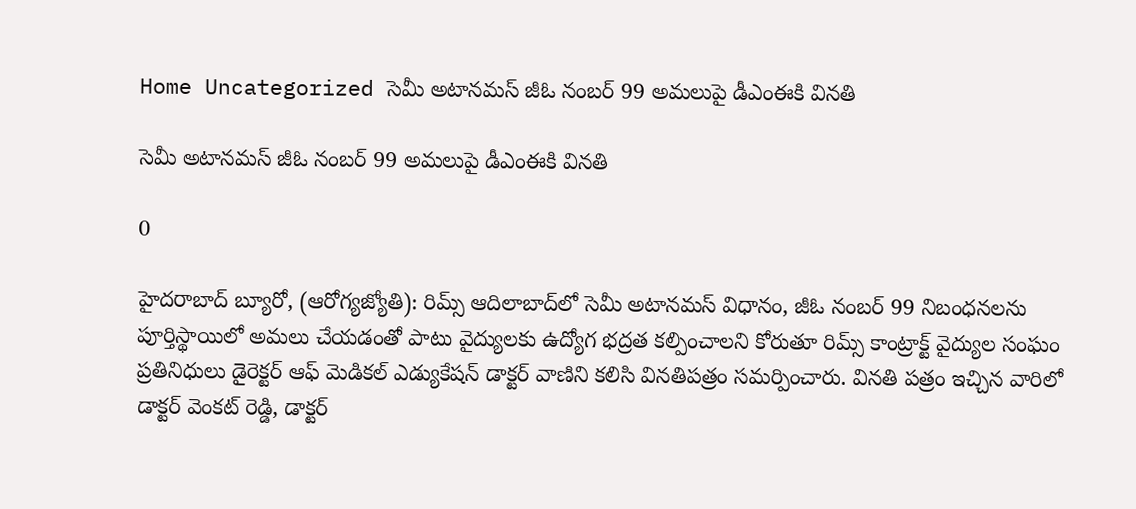Home Uncategorized సెమీ అటానమస్‌ జీఓ నంబర్‌ 99 అమలుపై డీఎంఈకి వినతి

సెమీ అటానమస్‌ జీఓ నంబర్‌ 99 అమలుపై డీఎంఈకి వినతి

0

హైదరాబాద్ బ్యూరో, (ఆరోగ్యజ్యోతి): రిమ్స్‌ ఆదిలాబాద్‌లో సెమీ అటానమస్‌ విధానం, జీఓ నంబర్‌ 99 నిబంధనలను పూర్తిస్థాయిలో అమలు చేయడంతో పాటు వైద్యులకు ఉద్యోగ భద్రత కల్పించాలని కోరుతూ రిమ్స్‌ కాంట్రాక్ట్‌ వైద్యుల సంఘం ప్రతినిధులు డైరెక్టర్‌ ఆఫ్‌ మెడికల్‌ ఎడ్యుకేషన్‌ డాక్టర్‌ వాణిని కలిసి వినతిపత్రం సమర్పించారు. వినతి పత్రం ఇచ్చిన వారిలో డాక్టర్‌ వెంకట్‌ రెడ్డి, డాక్టర్‌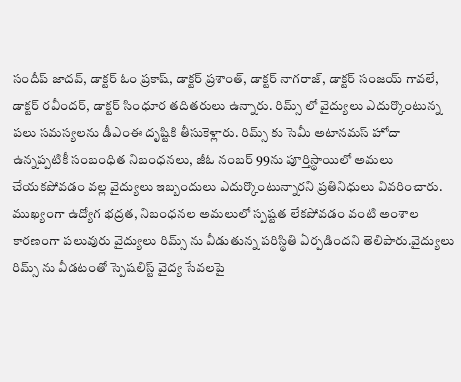సందీప్‌ జాదవ్‌, డాక్టర్‌ ఓం ప్రకాష్‌, డాక్టర్‌ ప్రశాంత్‌, డాక్టర్‌ నాగరాజ్‌, డాక్టర్‌ సంజయ్‌ గావలే, డాక్టర్‌ రవీందర్‌, డాక్టర్‌ సింధూర తదితరులు ఉన్నారు. రిమ్స్‌ లో వైద్యులు ఎదుర్కొంటున్న పలు సమస్యలను డీఎంఈ దృష్టికి తీసుకెళ్లారు. రిమ్స్‌ కు సెమీ అటానమస్‌ హోదా ఉన్నప్పటికీ సంబంధిత నిబంధనలు, జీఓ నంబర్‌ 99ను పూర్తిస్థాయిలో అమలు చేయకపోవడం వల్ల వైద్యులు ఇబ్బందులు ఎదుర్కొంటున్నారని ప్రతినిధులు వివరించారు. ముఖ్యంగా ఉద్యోగ భద్రత, నిబంధనల అమలులో స్పష్టత లేకపోవడం వంటి అంశాల కారణంగా పలువురు వైద్యులు రిమ్స్‌ ను వీడుతున్న పరిస్థితి ఏర్పడిందని తెలిపారు.వైద్యులు రిమ్స్‌ ను వీడటంతో స్పెషలిస్ట్‌ వైద్య సేవలపై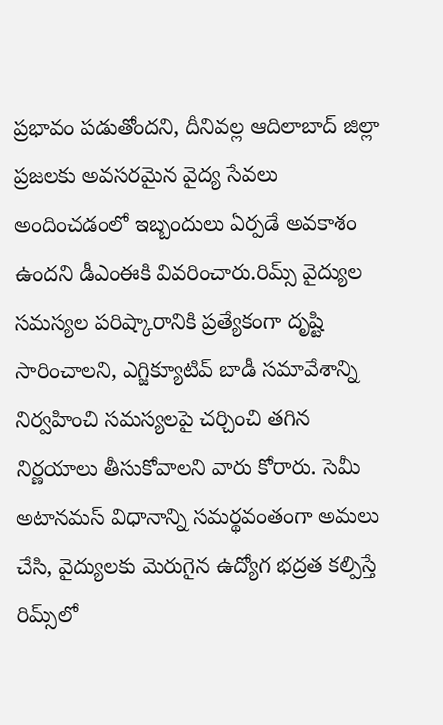ప్రభావం పడుతోందని, దీనివల్ల ఆదిలాబాద్‌ జిల్లా ప్రజలకు అవసరమైన వైద్య సేవలు అందించడంలో ఇబ్బందులు ఏర్పడే అవకాశం ఉందని డీఎంఈకి వివరించారు.రిమ్స్‌ వైద్యుల సమస్యల పరిష్కారానికి ప్రత్యేకంగా దృష్టి సారించాలని, ఎగ్జిక్యూటివ్‌ బాడీ సమావేశాన్ని నిర్వహించి సమస్యలపై చర్చించి తగిన నిర్ణయాలు తీసుకోవాలని వారు కోరారు. సెమీ అటానమస్‌ విధానాన్ని సమర్థవంతంగా అమలు చేసి, వైద్యులకు మెరుగైన ఉద్యోగ భద్రత కల్పిస్తే రిమ్స్‌లో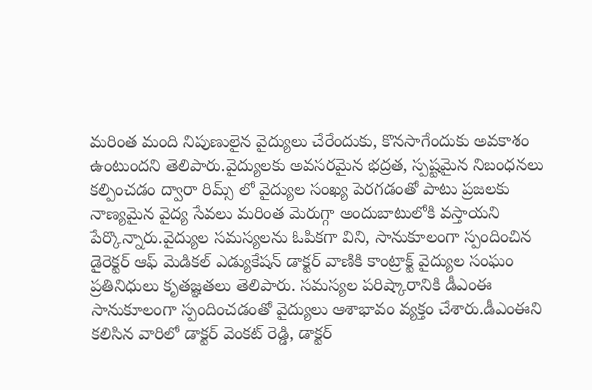మరింత మంది నిపుణులైన వైద్యులు చేరేందుకు, కొనసాగేందుకు అవకాశం ఉంటుందని తెలిపారు.వైద్యులకు అవసరమైన భద్రత, స్పష్టమైన నిబంధనలు కల్పించడం ద్వారా రిమ్స్‌ లో వైద్యుల సంఖ్య పెరగడంతో పాటు ప్రజలకు నాణ్యమైన వైద్య సేవలు మరింత మెరుగ్గా అందుబాటులోకి వస్తాయని పేర్కొన్నారు.వైద్యుల సమస్యలను ఓపికగా విని, సానుకూలంగా స్పందించిన డైరెక్టర్‌ ఆఫ్‌ మెడికల్‌ ఎడ్యుకేషన్‌ డాక్టర్‌ వాణికి కాంట్రాక్ట్‌ వైద్యుల సంఘం ప్రతినిధులు కృతజ్ఞతలు తెలిపారు. సమస్యల పరిష్కారానికి డీఎంఈ సానుకూలంగా స్పందించడంతో వైద్యులు ఆశాభావం వ్యక్తం చేశారు.డీఎంఈని కలిసిన వారిలో డాక్టర్‌ వెంకట్‌ రెడ్డి, డాక్టర్‌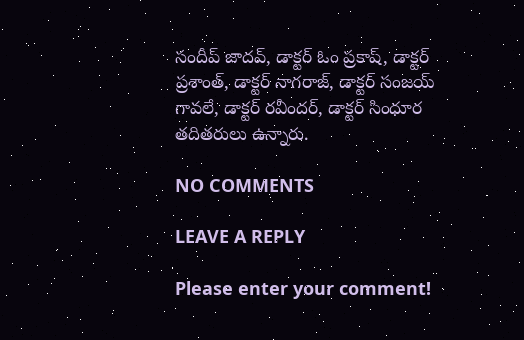సందీప్‌ జాదవ్‌, డాక్టర్‌ ఓం ప్రకాష్‌, డాక్టర్‌ ప్రశాంత్‌, డాక్టర్‌ నాగరాజ్‌, డాక్టర్‌ సంజయ్‌ గావలే, డాక్టర్‌ రవీందర్‌, డాక్టర్‌ సింధూర తదితరులు ఉన్నారు.

NO COMMENTS

LEAVE A REPLY

Please enter your comment!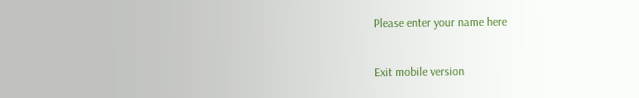Please enter your name here

Exit mobile version